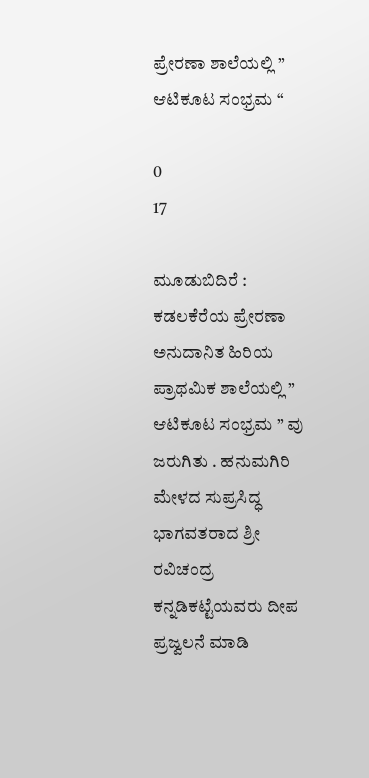ಪ್ರೇರಣಾ ಶಾಲೆಯಲ್ಲಿ ” ಆಟಿಕೂಟ ಸಂಭ್ರಮ “

0
17

ಮೂಡುಬಿದಿರೆ : ಕಡಲಕೆರೆಯ ಪ್ರೇರಣಾ ಅನುದಾನಿತ ಹಿರಿಯ ಪ್ರಾಥಮಿಕ ಶಾಲೆಯಲ್ಲಿ ” ಆಟಿಕೂಟ ಸಂಭ್ರಮ ” ವು ಜರುಗಿತು . ಹನುಮಗಿರಿ ಮೇಳದ ಸುಪ್ರಸಿದ್ಧ ಭಾಗವತರಾದ ಶ್ರೀ ರವಿಚಂದ್ರ ಕನ್ನಡಿಕಟ್ಟೆಯವರು ದೀಪ ಪ್ರಜ್ವಲನೆ ಮಾಡಿ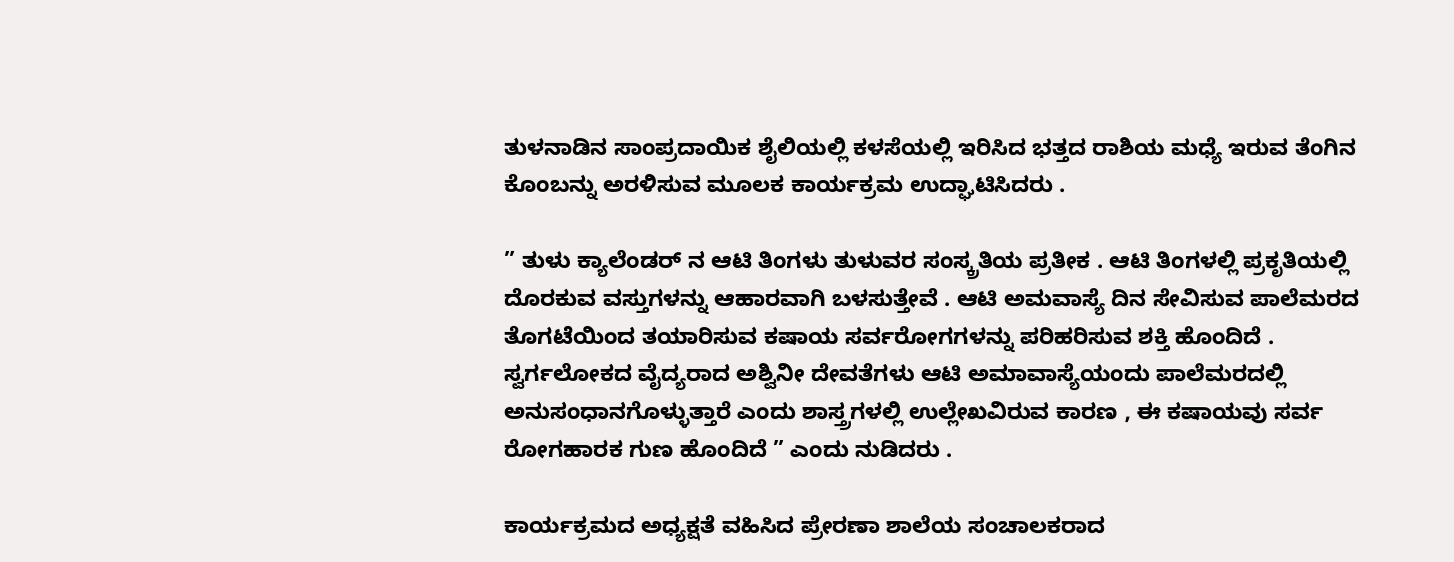ತುಳನಾಡಿನ ಸಾಂಪ್ರದಾಯಿಕ ಶೈಲಿಯಲ್ಲಿ ಕಳಸೆಯಲ್ಲಿ ಇರಿಸಿದ ಭತ್ತದ ರಾಶಿಯ ಮಧ್ಯೆ ಇರುವ ತೆಂಗಿನ ಕೊಂಬನ್ನು ಅರಳಿಸುವ ಮೂಲಕ ಕಾರ್ಯಕ್ರಮ ಉದ್ಘಾಟಿಸಿದರು .

” ತುಳು ಕ್ಯಾಲೆಂಡರ್ ನ ಆಟಿ ತಿಂಗಳು ತುಳುವರ ಸಂಸ್ಕ್ರತಿಯ ಪ್ರತೀಕ . ಆಟಿ ತಿಂಗಳಲ್ಲಿ ಪ್ರಕೃತಿಯಲ್ಲಿ ದೊರಕುವ ವಸ್ತುಗಳನ್ನು ಆಹಾರವಾಗಿ ಬಳಸುತ್ತೇವೆ . ಆಟಿ ಅಮವಾಸ್ಯೆ ದಿನ ಸೇವಿಸುವ ಪಾಲೆಮರದ ತೊಗಟೆಯಿಂದ ತಯಾರಿಸುವ ಕಷಾಯ ಸರ್ವರೋಗಗಳನ್ನು ಪರಿಹರಿಸುವ ಶಕ್ತಿ ಹೊಂದಿದೆ . ಸ್ವರ್ಗಲೋಕದ ವೈದ್ಯರಾದ ಅಶ್ವಿನೀ ದೇವತೆಗಳು ಆಟಿ ಅಮಾವಾಸ್ಯೆಯಂದು ಪಾಲೆಮರದಲ್ಲಿ ಅನುಸಂಧಾನಗೊಳ್ಳುತ್ತಾರೆ ಎಂದು ಶಾಸ್ತ್ರಗಳಲ್ಲಿ ಉಲ್ಲೇಖವಿರುವ ಕಾರಣ , ಈ ಕಷಾಯವು ಸರ್ವ ರೋಗಹಾರಕ ಗುಣ ಹೊಂದಿದೆ ” ಎಂದು ನುಡಿದರು .

ಕಾರ್ಯಕ್ರಮದ ಅಧ್ಯಕ್ಷತೆ ವಹಿಸಿದ ಪ್ರೇರಣಾ ಶಾಲೆಯ ಸಂಚಾಲಕರಾದ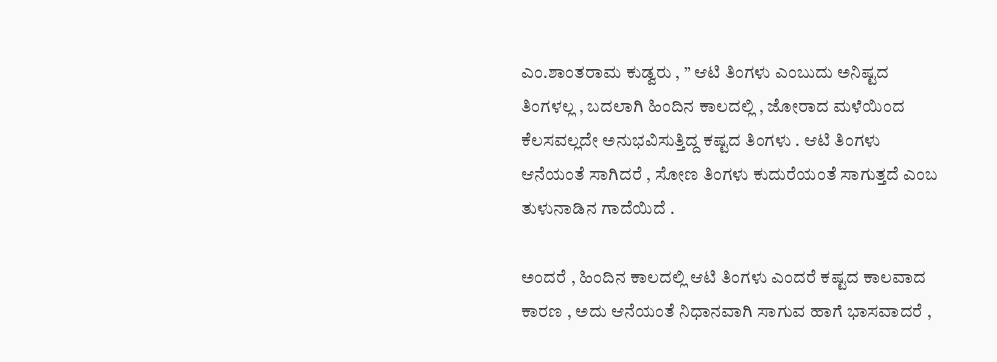ಎಂ.ಶಾಂತರಾಮ ಕುಡ್ವರು , ” ಆಟಿ ತಿಂಗಳು ಎಂಬುದು ಅನಿಷ್ಟದ ತಿಂಗಳಲ್ಲ , ಬದಲಾಗಿ ಹಿಂದಿನ ಕಾಲದಲ್ಲಿ , ಜೋರಾದ ಮಳೆಯಿಂದ ಕೆಲಸವಲ್ಲದೇ ಅನುಭವಿಸುತ್ತಿದ್ದ ಕಷ್ಟದ ತಿಂಗಳು . ಆಟಿ ತಿಂಗಳು ಆನೆಯಂತೆ ಸಾಗಿದರೆ , ಸೋಣ ತಿಂಗಳು ಕುದುರೆಯಂತೆ ಸಾಗುತ್ತದೆ ಎಂಬ ತುಳುನಾಡಿನ ಗಾದೆಯಿದೆ .

ಅಂದರೆ , ಹಿಂದಿನ ಕಾಲದಲ್ಲಿ ಆಟಿ ತಿಂಗಳು ಎಂದರೆ ಕಷ್ಟದ ಕಾಲವಾದ ಕಾರಣ , ಅದು ಆನೆಯಂತೆ ನಿಧಾನವಾಗಿ ಸಾಗುವ ಹಾಗೆ ಭಾಸವಾದರೆ ,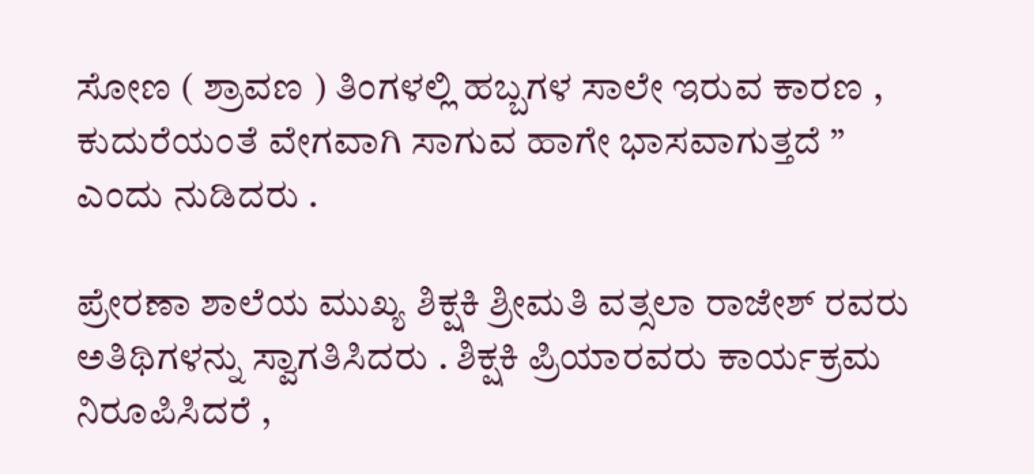ಸೋಣ ( ಶ್ರಾವಣ ) ತಿಂಗಳಲ್ಲಿ ಹಬ್ಬಗಳ ಸಾಲೇ ಇರುವ ಕಾರಣ , ಕುದುರೆಯಂತೆ ವೇಗವಾಗಿ ಸಾಗುವ ಹಾಗೇ ಭಾಸವಾಗುತ್ತದೆ ” ಎಂದು ನುಡಿದರು .

ಪ್ರೇರಣಾ ಶಾಲೆಯ ಮುಖ್ಯ ಶಿಕ್ಷಕಿ ಶ್ರೀಮತಿ ವತ್ಸಲಾ ರಾಜೇಶ್ ರವರು ಅತಿಥಿಗಳನ್ನು ಸ್ವಾಗತಿಸಿದರು . ಶಿಕ್ಷಕಿ ಪ್ರಿಯಾರವರು ಕಾರ್ಯಕ್ರಮ ನಿರೂಪಿಸಿದರೆ ,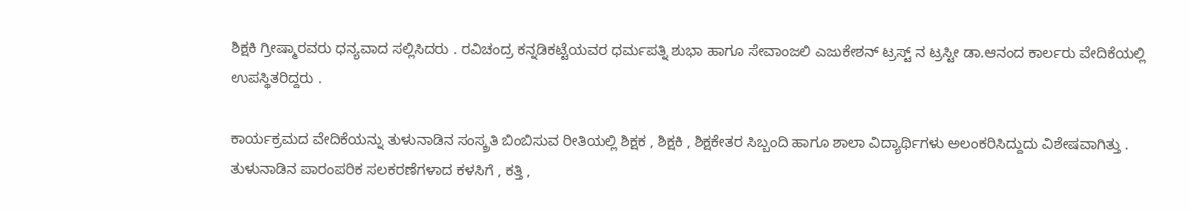ಶಿಕ್ಷಕಿ ಗ್ರೀಷ್ಮಾರವರು ಧನ್ಯವಾದ ಸಲ್ಲಿಸಿದರು . ರವಿಚಂದ್ರ ಕನ್ನಡಿಕಟ್ಟೆಯವರ ಧರ್ಮಪತ್ನಿ ಶುಭಾ ಹಾಗೂ ಸೇವಾಂಜಲಿ ಎಜುಕೇಶನ್ ಟ್ರಸ್ಟ್ ನ ಟ್ರಸ್ಟೀ ಡಾ.ಆನಂದ ಕಾರ್ಲರು ವೇದಿಕೆಯಲ್ಲಿ ಉಪಸ್ಥಿತರಿದ್ದರು .

ಕಾರ್ಯಕ್ರಮದ ವೇದಿಕೆಯನ್ನು ತುಳುನಾಡಿನ ಸಂಸ್ಕ್ರತಿ ಬಿಂಬಿಸುವ ರೀತಿಯಲ್ಲಿ ಶಿಕ್ಷಕ , ಶಿಕ್ಷಕಿ , ಶಿಕ್ಷಕೇತರ ಸಿಬ್ಬಂದಿ ಹಾಗೂ ಶಾಲಾ ವಿದ್ಯಾರ್ಥಿಗಳು ಅಲಂಕರಿಸಿದ್ದುದು ವಿಶೇಷವಾಗಿತ್ತು . ತುಳುನಾಡಿನ ಪಾರಂಪರಿಕ ಸಲಕರಣೆಗಳಾದ ಕಳಸಿಗೆ , ಕತ್ತಿ ,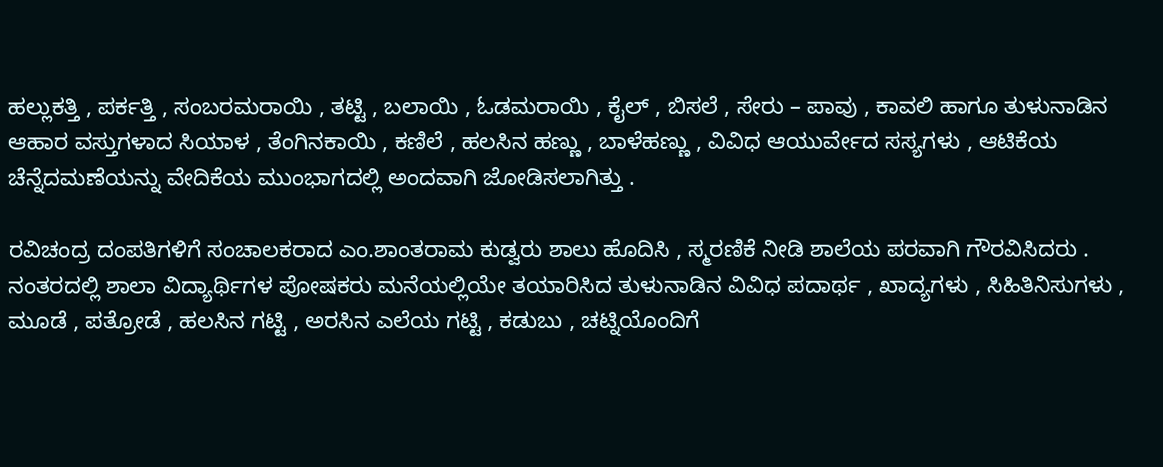ಹಲ್ಲುಕತ್ತಿ , ಪರ್ಕತ್ತಿ , ಸಂಬರಮರಾಯಿ , ತಟ್ಟಿ , ಬಲಾಯಿ , ಓಡಮರಾಯಿ , ಕೈಲ್ , ಬಿಸಲೆ , ಸೇರು – ಪಾವು , ಕಾವಲಿ ಹಾಗೂ ತುಳುನಾಡಿನ ಆಹಾರ ವಸ್ತುಗಳಾದ ಸಿಯಾಳ , ತೆಂಗಿನಕಾಯಿ , ಕಣಿಲೆ , ಹಲಸಿನ ಹಣ್ಣು , ಬಾಳೆಹಣ್ಣು , ವಿವಿಧ ಆಯುರ್ವೇದ ಸಸ್ಯಗಳು , ಆಟಿಕೆಯ ಚೆನ್ನೆದಮಣೆಯನ್ನು ವೇದಿಕೆಯ ಮುಂಭಾಗದಲ್ಲಿ ಅಂದವಾಗಿ ಜೋಡಿಸಲಾಗಿತ್ತು .

ರವಿಚಂದ್ರ ದಂಪತಿಗಳಿಗೆ ಸಂಚಾಲಕರಾದ ಎಂ.ಶಾಂತರಾಮ ಕುಡ್ವರು ಶಾಲು ಹೊದಿಸಿ , ಸ್ಮರಣಿಕೆ ನೀಡಿ ಶಾಲೆಯ ಪರವಾಗಿ ಗೌರವಿಸಿದರು . ನಂತರದಲ್ಲಿ ಶಾಲಾ ವಿದ್ಯಾರ್ಥಿಗಳ ಪೋಷಕರು ಮನೆಯಲ್ಲಿಯೇ ತಯಾರಿಸಿದ ತುಳುನಾಡಿನ ವಿವಿಧ ಪದಾರ್ಥ , ಖಾದ್ಯಗಳು , ಸಿಹಿತಿನಿಸುಗಳು , ಮೂಡೆ , ಪತ್ರೋಡೆ , ಹಲಸಿನ ಗಟ್ಟಿ , ಅರಸಿನ ಎಲೆಯ ಗಟ್ಟಿ , ಕಡುಬು , ಚಟ್ನಿಯೊಂದಿಗೆ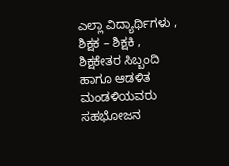ಎಲ್ಲಾ ವಿದ್ಯಾರ್ಥಿಗಳು , ಶಿಕ್ಷಕ – ಶಿಕ್ಷಕಿ , ಶಿಕ್ಷಕೇತರ ಸಿಬ್ಬಂದಿ ಹಾಗೂ ಆಡಳಿತ ಮಂಡಳಿಯವರು ಸಹಭೋಜನ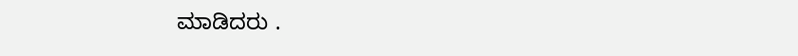ಮಾಡಿದರು .